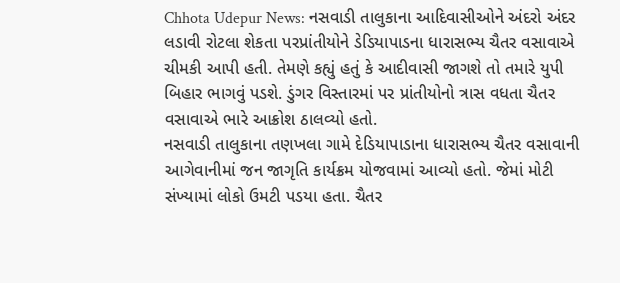Chhota Udepur News: નસવાડી તાલુકાના આદિવાસીઓને અંદરો અંદર લડાવી રોટલા શેકતા પરપ્રાંતીયોને ડેડિયાપાડના ધારાસભ્ય ચૈતર વસાવાએ ચીમકી આપી હતી. તેમણે કહ્યું હતું કે આદીવાસી જાગશે તો તમારે યુપી બિહાર ભાગવું પડશે. ડુંગર વિસ્તારમાં પર પ્રાંતીયોનો ત્રાસ વધતા ચૈતર વસાવાએ ભારે આક્રોશ ઠાલવ્યો હતો.
નસવાડી તાલુકાના તણખલા ગામે દેડિયાપાડાના ધારાસભ્ય ચૈતર વસાવાની આગેવાનીમાં જન જાગૃતિ કાર્યક્રમ યોજવામાં આવ્યો હતો. જેમાં મોટી સંખ્યામાં લોકો ઉમટી પડયા હતા. ચૈતર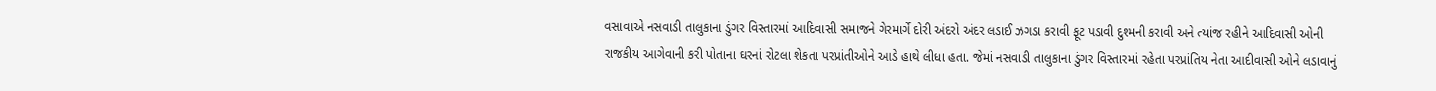વસાવાએ નસવાડી તાલુકાના ડુંગર વિસ્તારમાં આદિવાસી સમાજને ગેરમાર્ગે દોરી અંદરો અંદર લડાઈ ઝગડા કરાવી ફૂટ પડાવી દુશ્મની કરાવી અને ત્યાંજ રહીને આદિવાસી ઓની રાજકીય આગેવાની કરી પોતાના ઘરનાં રોટલા શેકતા પરપ્રાંતીઓને આડે હાથે લીધા હતા. જેમાં નસવાડી તાલુકાના ડુંગર વિસ્તારમાં રહેતા પરપ્રાંતિય નેતા આદીવાસી ઓને લડાવાનું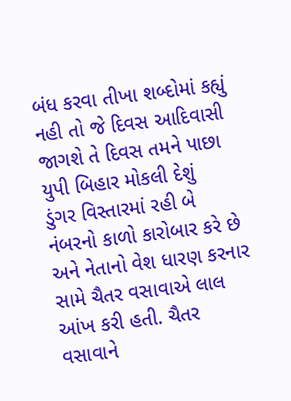બંધ કરવા તીખા શબ્દોમાં કહ્યું નહી તો જે દિવસ આદિવાસી જાગશે તે દિવસ તમને પાછા યુપી બિહાર મોકલી દેશું
ડુંગર વિસ્તારમાં રહી બે નંબરનો કાળો કારોબાર કરે છે અને નેતાનો વેશ ધારણ કરનાર સામે ચૈતર વસાવાએ લાલ આંખ કરી હતી. ચૈતર વસાવાને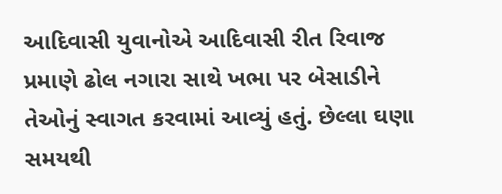આદિવાસી યુવાનોએ આદિવાસી રીત રિવાજ પ્રમાણે ઢોલ નગારા સાથે ખભા પર બેસાડીને તેઓનું સ્વાગત કરવામાં આવ્યું હતું. છેલ્લા ઘણા સમયથી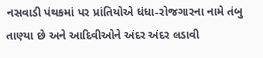નસવાડી પંથકમાં પર પ્રાંતિયોએ ધંધા-રોજગારના નામે તંબુ તાણ્યા છે અને આદિવીઓને અંદર અંદર લડાવી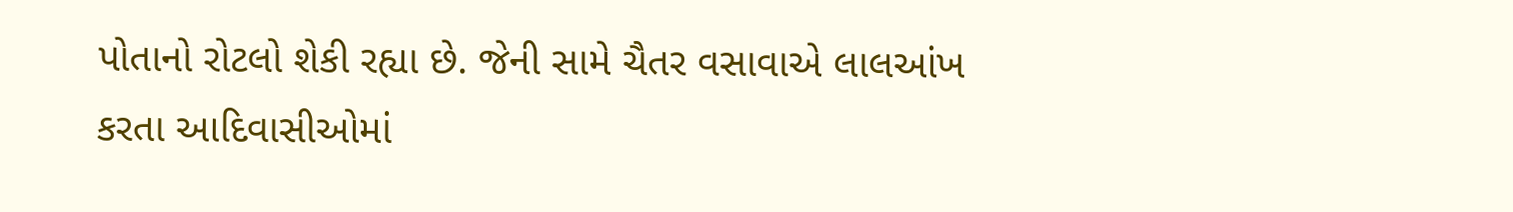પોતાનો રોટલો શેકી રહ્યા છે. જેની સામે ચૈતર વસાવાએ લાલઆંખ કરતા આદિવાસીઓમાં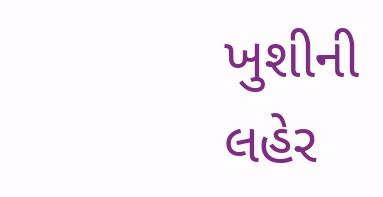ખુશીની લહેર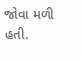જોવા મળી હતી.